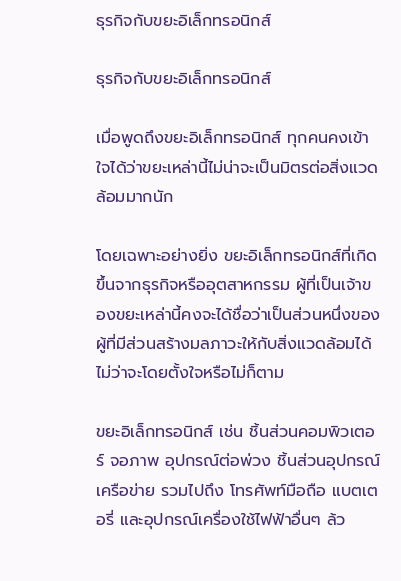ธุรกิจกับขยะอิเล็กทรอนิกส์

ธุรกิจกับขยะอิเล็กทรอนิกส์

เมื่อพูดถึงขยะอิเล็กทรอนิกส์ ทุกคนคงเข้าใจได้ว่าขยะเหล่านี้ไม่น่าจะเป็นมิตรต่อสิ่งแวดล้อมมากนัก

โดยเฉพาะอย่างยิ่ง ขยะอิเล็กทรอนิกส์ที่เกิดขึ้นจากธุรกิจหรืออุตสาหกรรม ผู้ที่เป็นเจ้าของขยะเหล่านี้คงจะได้ชื่อว่าเป็นส่วนหนึ่งของผู้ที่มีส่วนสร้างมลภาวะให้กับสิ่งแวดล้อมได้ ไม่ว่าจะโดยตั้งใจหรือไม่ก็ตาม

ขยะอิเล็กทรอนิกส์ เช่น ชิ้นส่วนคอมพิวเตอร์ จอภาพ อุปกรณ์ต่อพ่วง ชิ้นส่วนอุปกรณ์เครือข่าย รวมไปถึง โทรศัพท์มือถือ แบตเตอรี่ และอุปกรณ์เครื่องใช้ไฟฟ้าอื่นๆ ล้ว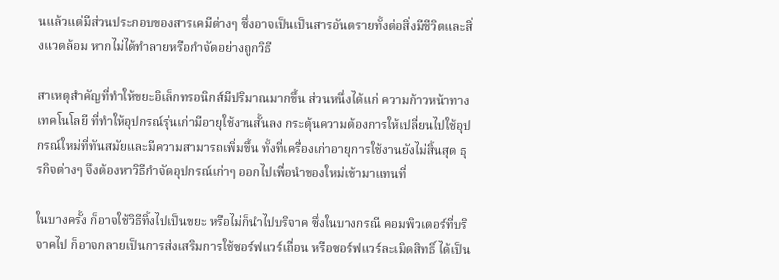นแล้วแต่มีส่วนประกอบของสารเคมีต่างๆ ซึ่งอาจเป็นเป็นสารอันตรายทั้งต่อสิ่งมีชีวิตและสิ่งแวดล้อม หากไม่ได้ทำลายหรือกำจัดอย่างถูกวิธี

สาเหตุสำคัญที่ทำให้ขยะอิเล็กทรอนิกส์มีปริมาณมากขึ้น ส่วนหนึ่งได้แก่ ความก้าวหน้าทางเทคโนโลยี ที่ทำให้อุปกรณ์รุ่นเก่ามีอายุใช้งานสั้นลง กระตุ้นความต้องการให้เปลี่ยนไปใช้อุปกรณ์ใหม่ที่ทันสมัยและมีความสามารถเพิ่มขึ้น ทั้งที่เครื่องเก่าอายุการใช้งานยังไม่สิ้นสุด ธุรกิจต่างๆ จึงต้องหาวิธีกำจัดอุปกรณ์เก่าๆ ออกไปเพื่อนำของใหม่เข้ามาแทนที่

ในบางครั้ง ก็อาจใช้วิธีทิ้งไปเป็นขยะ หรือไม่ก็นำไปบริจาค ซึ่งในบางกรณี คอมพิวเตอร์ที่บริจาคไป ก็อาจกลายเป็นการส่งเสริมการใช้ซอร์ฟแวร์เถื่อน หรือซอร์ฟแวร์ละเมิดสิทธิ์ ได้เป็น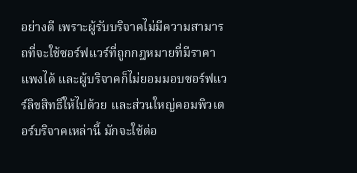อย่างดี เพราะผู้รับบริจาคไม่มีความสามารถที่จะใช้ซอร์ฟแวร์ที่ถูกกฎหมายที่มีราคาแพงได้ และผู้บริจาคก็ไม่ยอมมอบซอร์ฟแวร์ลิขสิทธิ์ให้ไปด้วย และส่วนใหญ่คอมพิวเตอร์บริจาคเหล่านี้ มักจะใช้ต่อ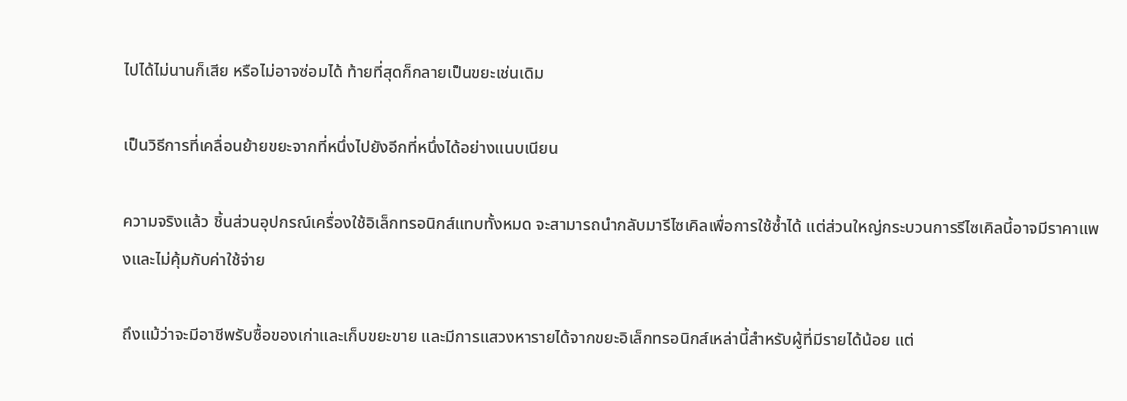ไปได้ไม่นานก็เสีย หรือไม่อาจซ่อมได้ ท้ายที่สุดก็กลายเป็นขยะเช่นเดิม

เป็นวิธีการที่เคลื่อนย้ายขยะจากที่หนึ่งไปยังอีกที่หนึ่งได้อย่างแนบเนียน

ความจริงแล้ว ชิ้นส่วนอุปกรณ์เครื่องใช้อิเล็กทรอนิกส์แทบทั้งหมด จะสามารถนำกลับมารีไซเคิลเพื่อการใช้ซ้ำได้ แต่ส่วนใหญ่กระบวนการรีไซเคิลนี้อาจมีราคาแพงและไม่คุ้มกับค่าใช้จ่าย

ถึงแม้ว่าจะมีอาชีพรับซื้อของเก่าและเก็บขยะขาย และมีการแสวงหารายได้จากขยะอิเล็กทรอนิกส์เหล่านี้สำหรับผู้ที่มีรายได้น้อย แต่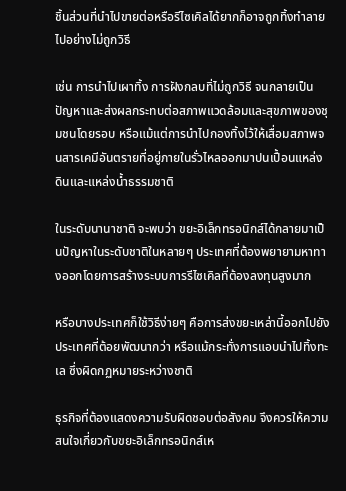ชิ้นส่วนที่นำไปขายต่อหรือรีไซเคิลได้ยากก็อาจถูกทิ้งทำลายไปอย่างไม่ถูกวิธี

เช่น การนำไปเผาทิ้ง การฝังกลบทิ่ไม่ถูกวิธี จนกลายเป็นปัญหาและส่งผลกระทบต่อสภาพแวดล้อมและสุขภาพของชุมชนโดยรอบ หรือแม้แต่การนำไปกองทิ้งไว้ให้เสื่อมสภาพจนสารเคมีอันตรายที่อยู่ภายในรั่วไหลออกมาปนเปื้อนแหล่งดินและแหล่งน้ำธรรมชาติ

ในระดับนานาชาติ จะพบว่า ขยะอิเล็กทรอนิกส์ได้กลายมาเป็นปัญหาในระดับชาติในหลายๆ ประเทศที่ต้องพยายามหาทางออกโดยการสร้างระบบการรีไซเคิลที่ต้องลงทุนสูงมาก

หรือบางประเทศก็ใช้วิธีง่ายๆ คือการส่งขยะเหล่านี้ออกไปยังประเทศที่ต้อยพัฒนากว่า หรือแม้กระทั่งการแอบนำไปทิ้งทะเล ซึ่งผิดกฏหมายระหว่างชาติ

ธุรกิจที่ต้องแสดงความรับผิดชอบต่อสังคม จึงควรให้ความสนใจเกี่ยวกับขยะอิเล็กทรอนิกส์เห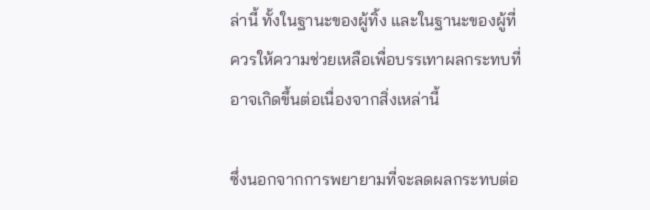ล่านี้ ทั้งในฐานะของผู้ทิ้ง และในฐานะของผู้ที่ควรให้ความช่วยเหลือเพื่อบรรเทาผลกระทบที่อาจเกิดขึ้นต่อเนื่องจากสิ่งเหล่านี้

ซึ่งนอกจากการพยายามที่จะลดผลกระทบต่อ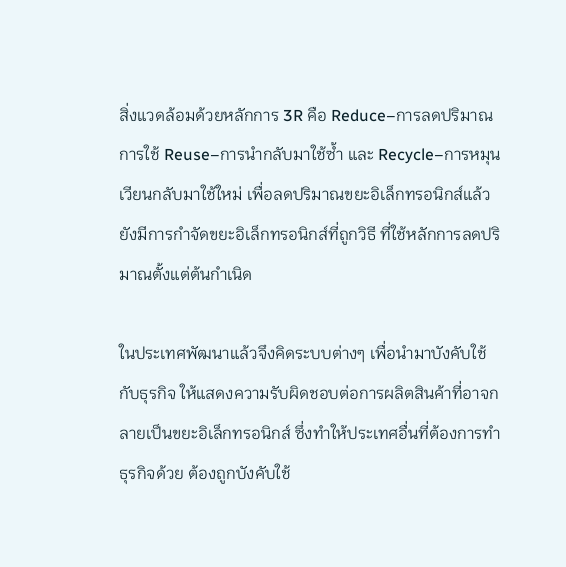สิ่งแวดล้อมด้วยหลักการ 3R คือ Reduce–การลดปริมาณการใช้ Reuse–การนำกลับมาใช้ซ้ำ และ Recycle–การหมุนเวียนกลับมาใช้ใหม่ เพื่อลดปริมาณขยะอิเล็กทรอนิกส์แล้ว ยังมีการกำจัดขยะอิเล็กทรอนิกส์ที่ถูกวิธี ที่ใช้หลักการลดปริมาณตั้งแต่ต้นกำเนิด

ในประเทศพัฒนาแล้วจึงคิดระบบต่างๆ เพื่อนำมาบังคับใช้กับธุรกิจ ให้แสดงความรับผิดชอบต่อการผลิตสินค้าที่อาจกลายเป็นขยะอิเล็กทรอนิกส์ ซึ่งทำให้ประเทศอื่นที่ต้องการทำธุรกิจด้วย ต้องถูกบังคับใช้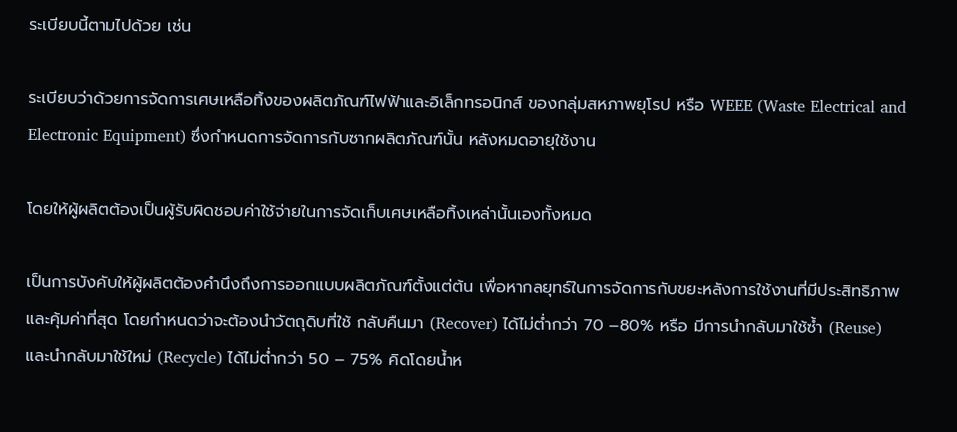ระเบียบนี้ตามไปด้วย เช่น

ระเบียบว่าด้วยการจัดการเศษเหลือทิ้งของผลิตภัณฑ์ไฟฟ้าและอิเล็กทรอนิกส์ ของกลุ่มสหภาพยุโรป หรือ WEEE (Waste Electrical and Electronic Equipment) ซึ่งกำหนดการจัดการกับซากผลิตภัณฑ์นั้น หลังหมดอายุใช้งาน

โดยให้ผู้ผลิตต้องเป็นผู้รับผิดชอบค่าใช้จ่ายในการจัดเก็บเศษเหลือทิ้งเหล่านั้นเองทั้งหมด

เป็นการบังคับให้ผู้ผลิตต้องคำนึงถึงการออกแบบผลิตภัณฑ์ตั้งแต่ต้น เพื่อหากลยุทธ์ในการจัดการกับขยะหลังการใช้งานที่มีประสิทธิภาพและคุ้มค่าที่สุด โดยกำหนดว่าจะต้องนำวัตถุดิบที่ใช้ กลับคืนมา (Recover) ได้ไม่ต่ำกว่า 70 –80% หรือ มีการนำกลับมาใช้ซ้ำ (Reuse) และนำกลับมาใช้ใหม่ (Recycle) ได้ไม่ต่ำกว่า 50 – 75% คิดโดยน้ำห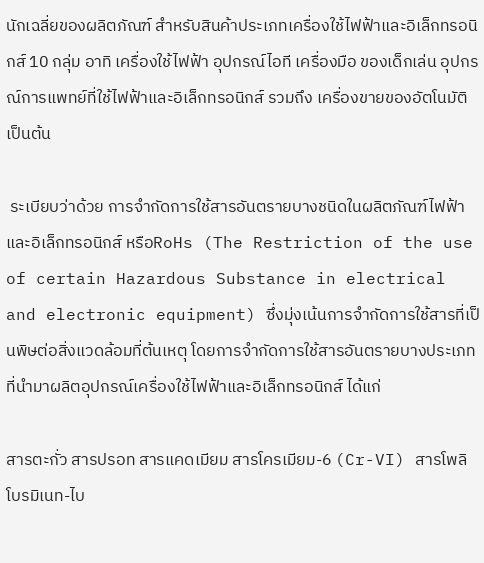นักเฉลี่ยของผลิตภัณฑ์ สำหรับสินค้าประเภทเครื่องใช้ไฟฟ้าและอิเล็กทรอนิกส์ 10 กลุ่ม อาทิ เครื่องใช้ไฟฟ้า อุปกรณ์ไอที เครื่องมือ ของเด็กเล่น อุปกรณ์การแพทย์ที่ใช้ไฟฟ้าและอิเล็กทรอนิกส์ รวมถึง เครื่องขายของอัตโนมัติ เป็นต้น

 ระเบียบว่าด้วย การจำกัดการใช้สารอันตรายบางชนิดในผลิตภัณฑ์ไฟฟ้าและอิเล็กทรอนิกส์ หรือRoHs (The Restriction of the use of certain Hazardous Substance in electrical and electronic equipment) ซึ่งมุ่งเน้นการจำกัดการใช้สารที่เป็นพิษต่อสิ่งแวดล้อมที่ต้นเหตุ โดยการจำกัดการใช้สารอันตรายบางประเภทที่นำมาผลิตอุปกรณ์เครื่องใช้ไฟฟ้าและอิเล็กทรอนิกส์ ได้แก่

สารตะกั่ว สารปรอท สารแคดเมียม สารโครเมียม-6 (Cr-VI) สารโพลิโบรมิเนท-ไบ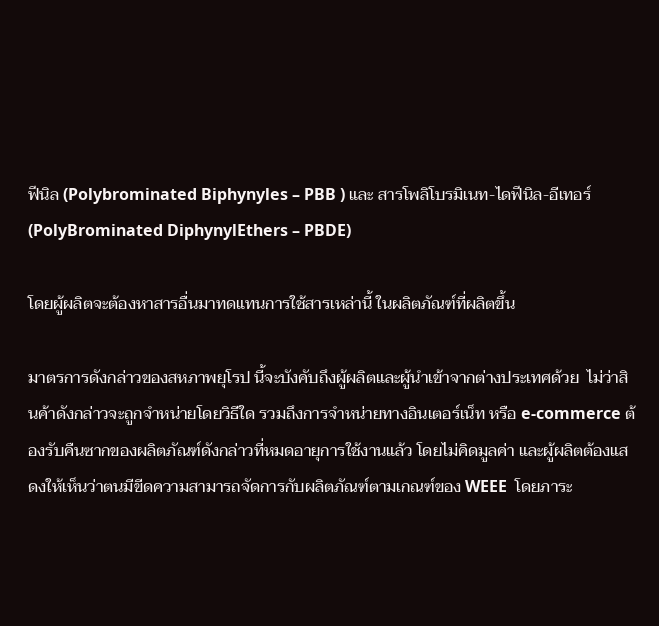ฟีนิล (Polybrominated Biphynyles – PBB ) และ สารโพลิโบรมิเนท-ไดฟีนิล-อีเทอร์ (PolyBrominated DiphynylEthers – PBDE)

โดยผู้ผลิตจะต้องหาสารอื่นมาทดแทนการใช้สารเหล่านี้ ในผลิตภัณฑ์ที่ผลิตขึ้น

มาตรการดังกล่าวของสหภาพยุโรป นี้จะบังคับถึงผู้ผลิตและผู้นำเข้าจากต่างประเทศด้วย  ไม่ว่าสินค้าดังกล่าวจะถูกจำหน่ายโดยวิธีใด รวมถึงการจำหน่ายทางอินเตอร์เน็ท หรือ e-commerce ต้องรับคืนซากของผลิตภัณฑ์ดังกล่าวที่หมดอายุการใช้งานแล้ว โดยไม่คิดมูลค่า และผู้ผลิตต้องแสดงให้เห็นว่าตนมีขีดความสามารถจัดการกับผลิตภัณฑ์ตามเกณฑ์ของ WEEE  โดยภาระ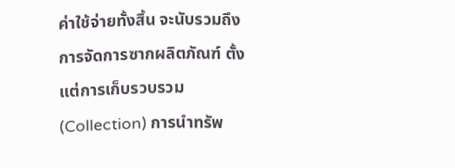ค่าใช้จ่ายทั้งสิ้น จะนับรวมถึงการจัดการซากผลิตภัณฑ์ ตั้งแต่การเก็บรวบรวม(Collection) การนำทรัพ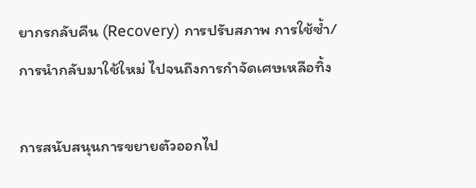ยากรกลับคืน (Recovery) การปรับสภาพ การใช้ซ้ำ/การนำกลับมาใช้ใหม่ ไปจนถึงการกำจัดเศษเหลือทิ้ง

การสนับสนุนการขยายตัวออกไป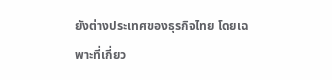ยังต่างประเทศของธุรกิจไทย โดยเฉพาะที่เกี่ยว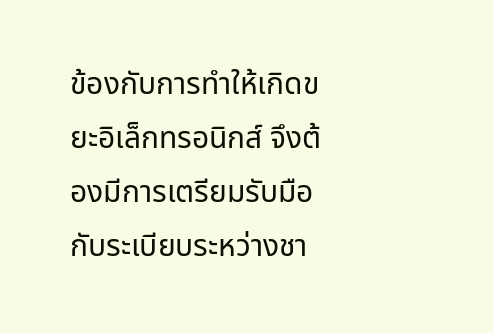ข้องกับการทำให้เกิดขยะอิเล็กทรอนิกส์ จึงต้องมีการเตรียมรับมือกับระเบียบระหว่างชา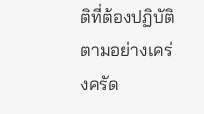ติที่ต้องปฏิบัติตามอย่างเคร่งครัด